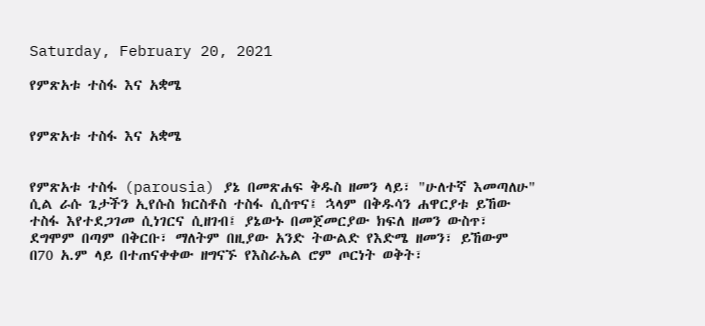Saturday, February 20, 2021

የምጽአቱ ተስፋ እና አቋሜ


የምጽአቱ ተስፋ እና አቋሜ


የምጽአቱ ተስፋ (parousia) ያኔ በመጽሐፍ ቅዱስ ዘመን ላይ፣ "ሁለተኛ እመጣለሁ" ሲል ራሱ ጌታችን ኢየሱስ ክርስቶስ ተስፋ ሲሰጥና፤ ኋላም በቅዱሳን ሐዋርያቱ ይኸው ተስፋ እየተደጋገመ ሲነገርና ሲዘገብ፤ ያኔውኑ በመጀመርያው ክፍለ ዘመን ውስጥ፣ ደግሞም በጣም በቅርቡ፣ ማለትም በዚያው አንድ ትውልድ የእድሜ ዘመን፣ ይኸውም በ70 አ.ም ላይ በተጠናቀቀው ዘግናኙ የእስራኤል ሮም ጦርነት ወቅት፣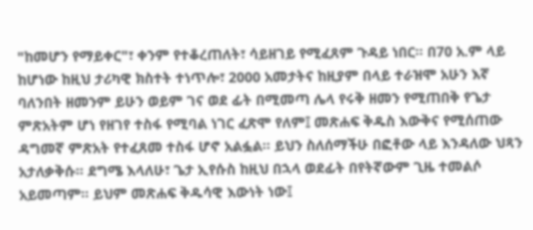"ከመሆን የማይቀር"፣ ቀንም የተቆረጠለት፣ ሳይዘገይ የሚፈጸም ጉዳይ ነበር። በ70 አ.ም ላይ ከሆነው ከዚህ ታሪካዊ ክስተት ተነጥሎ፣ 2000 አመታትና ከዚያም በላይ ተራዝሞ አሁን እኛ ባለንበት ዘመንም ይሁን ወይም ገና ወደ ፊት በሚመጣ ሌላ የሩቅ ዘመን የሚጠበቅ የጌታ ምጽአትም ሆነ የዘገየ ተስፋ የሚባል ነገር ፈጽሞ የለም፤ መጽሐፍ ቅዱስ እውቅና የሚሰጠው ዳግመኛ ምጽአት የተፈጸመ ተስፋ ሆኖ አልፏል። ይህን ስለሰማችሁ በፎቶው ላይ እንዳለው ህጻን አታለቃቅሱ። ደግሜ እላለሁ፣ ጌታ ኢየሱስ ከዚህ በኋላ ወደፊት በየትኛውም ጊዜ ተመልሶ አይመጣም። ይህም መጽሐፍ ቅዱሳዊ እውነት ነው፤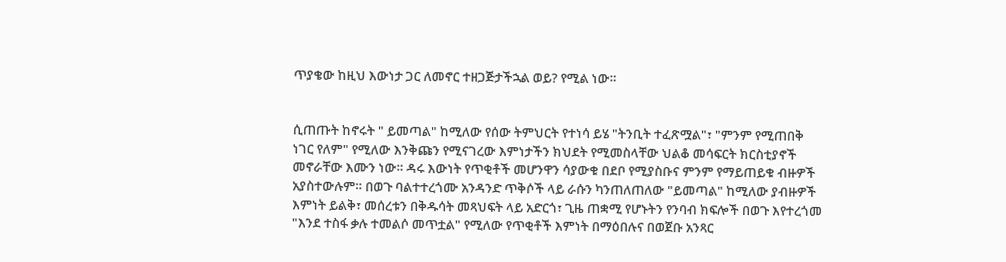ጥያቄው ከዚህ እውነታ ጋር ለመኖር ተዘጋጅታችኋል ወይ? የሚል ነው።


ሲጠጡት ከኖሩት " ይመጣል" ከሚለው የሰው ትምህርት የተነሳ ይሄ "ትንቢት ተፈጽሟል"፣ "ምንም የሚጠበቅ ነገር የለም" የሚለው እንቅጩን የሚናገረው እምነታችን ክህደት የሚመስላቸው ህልቆ መሳፍርት ክርስቲያኖች መኖራቸው እሙን ነው። ዳሩ እውነት የጥቂቶች መሆንዋን ሳያውቁ በደቦ የሚያስቡና ምንም የማይጠይቁ ብዙዎች አያስተውሉም። በወጉ ባልተተረጎሙ አንዳንድ ጥቅሶች ላይ ራሱን ካንጠለጠለው "ይመጣል" ከሚለው ያብዙዎች እምነት ይልቅ፣ መሰረቱን በቅዱሳት መጻህፍት ላይ አድርጎ፣ ጊዜ ጠቋሚ የሆኑትን የንባብ ክፍሎች በወጉ እየተረጎመ "እንደ ተስፋ ቃሉ ተመልሶ መጥቷል" የሚለው የጥቂቶች እምነት በማዕበሉና በወጀቡ አንጻር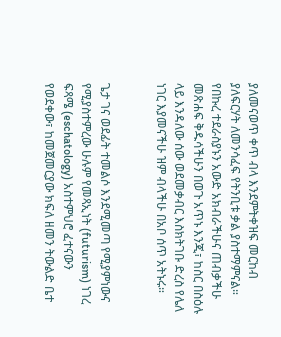ያለመናወጥ ቀጥ ብላ እንደምትቀዝፍ መርከብ ያለፍርሃት ለመንሳፈፍ የትንቢቱ ቃል ያስተማምናል። የበኩረ ተደራስያኑን አውድ አክብራችሁና ጠብቃችሁ መጽሐፍ ቅዱሳችሁን በወጉ አጥኑ እንጂ፣ ከስር በስዕሉ ላይ እንዳለው ሰው ወደመቃብር እስክትገቡ ድረስ የሌለ ነገር እያመናችሁ ዝም ብላችሁ በአቦ ሰጥ አትኑሩ።


ጌታ ገና ወደፊት ተመልሶ እንደሚመጣ የሚያምነውና የሚያስተምረው ሁሉም የመጻኢነት (futurism) ነገረ ፍጻሜ (eschatology) አስተምህሮ ፈተናውን የወደቀው፣ ከመጀመርያው ክፍለ ዘመን ትውልድ ቤተ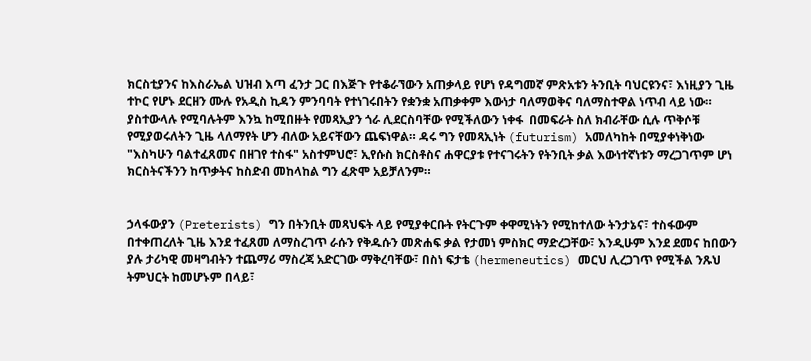ክርስቲያንና ከእስራኤል ህዝብ እጣ ፈንታ ጋር በእጅጉ የተቆራኘውን አጠቃላይ የሆነ የዳግመኛ ምጽአቱን ትንቢት ባህርዩንና፣ እነዚያን ጊዜ ተኮር የሆኑ ደርዘን ሙሉ የአዲስ ኪዳን ምንባባት የተነገሩበትን የቋንቋ አጠቃቀም እውነታ ባለማወቅና ባለማስተዋል ነጥብ ላይ ነው። ያስተውላሉ የሚባሉትም እንኳ ከሚበዙት የመጻኢያን ጎራ ሊደርስባቸው የሚችለውን ነቀፋ  በመፍራት ስለ ክብራቸው ሲሉ ጥቅሶቹ የሚያወሩለትን ጊዜ ላለማየት ሆን ብለው አይናቸውን ጨፍነዋል። ዳሩ ግን የመጻኢነት (futurism) አመለካከት በሚያቀነቅነው "እስካሁን ባልተፈጸመና በዘገየ ተስፋ" አስተምህሮ፣ ኢየሱስ ክርስቶስና ሐዋርያቱ የተናገሩትን የትንቢት ቃል እውነተኛነቱን ማረጋገጥም ሆነ ክርስትናችንን ከጥቃትና ከስድብ መከላከል ግን ፈጽሞ አይቻለንም።


ኃላፋውያን (Preterists) ግን በትንቢት መጻህፍት ላይ የሚያቀርቡት የትርጉም ቀዋሚነትን የሚከተለው ትንታኔና፣ ተስፋውም በተቀጠረለት ጊዜ እንደ ተፈጸመ ለማስረገጥ ራሱን የቅዱሱን መጽሐፍ ቃል የታመነ ምስክር ማድረጋቸው፣ እንዲሁም እንደ ደመና ከበውን ያሉ ታሪካዊ መዛግብትን ተጨማሪ ማስረጃ አድርገው ማቅረባቸው፣ በስነ ፍታቴ (hermeneutics) መርህ ሊረጋገጥ የሚችል ንጹህ ትምህርት ከመሆኑም በላይ፣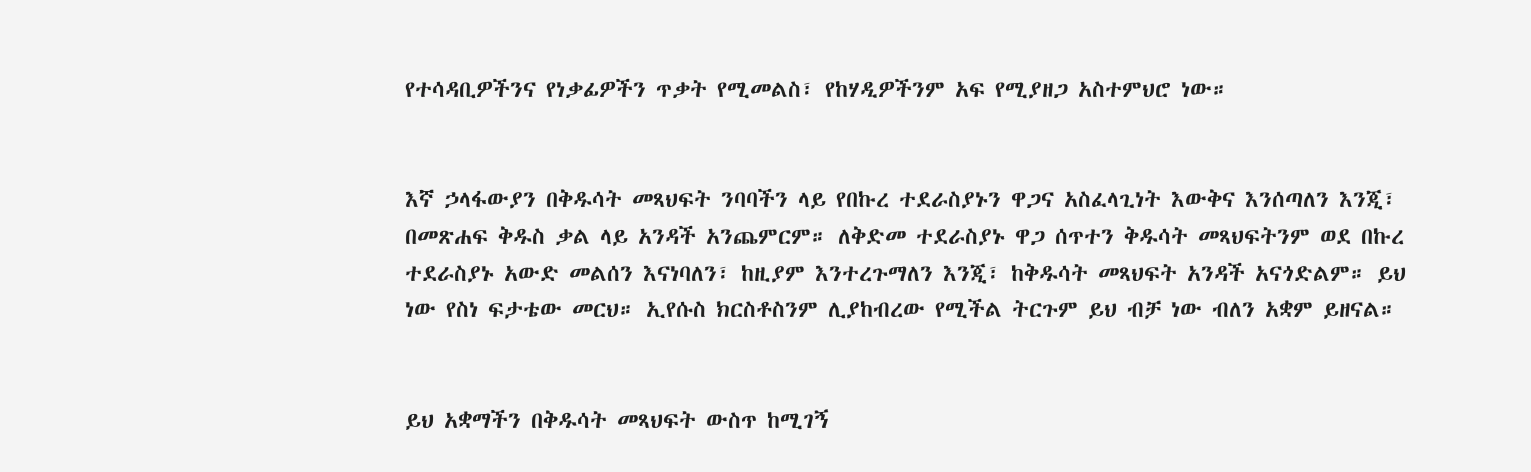የተሳዳቢዎችንና የነቃፊዎችን ጥቃት የሚመልስ፣ የከሃዲዎችንም አፍ የሚያዘጋ አስተምህሮ ነው።


እኛ ኃላፋውያን በቅዱሳት መጻህፍት ንባባችን ላይ የበኩረ ተደራስያኑን ዋጋና አስፈላጊነት እውቅና እንሰጣለን እንጂ፣ በመጽሐፍ ቅዱስ ቃል ላይ አንዳች አንጨምርም። ለቅድመ ተደራስያኑ ዋጋ ሰጥተን ቅዱሳት መጻህፍትንም ወደ በኩረ ተደራስያኑ አውድ መልሰን እናነባለን፣ ከዚያም እንተረጉማለን እንጂ፣ ከቅዱሳት መጻህፍት አንዳች አናጎድልም። ይህ ነው የስነ ፍታቴው መርህ። ኢየሱስ ክርስቶስንም ሊያከብረው የሚችል ትርጉም ይህ ብቻ ነው ብለን አቋም ይዘናል።


ይህ አቋማችን በቅዱሳት መጻህፍት ውስጥ ከሚገኝ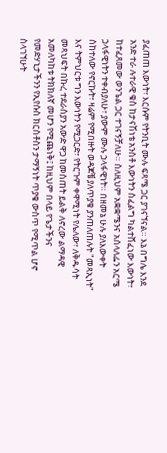ያፈጠጠ እውነት፣ እርሱም የትንቢት ሙሉ ፍጻሜ ጋር ያገናኘናል። እኔ በግሌ እንደ አንድ ተራ ሉተራዊ ቄስ ከታናሽነቴ አንስቶ እውነትን ስፈልግ ካልተሸፈነው እውነት፣ ከተፈጸመው ወንጌል ጋር ተገናኝቻለሁ። ስለዚህም አቋቋሜንና አሰላለፌን አርሜ ኃላፋዊነትን ተቀብያለሁ፣ ያውም ሙሉ ኃላፋዊነት። በዘመኔ ሁሉ ያለእውቀት ስከተለው የኖርኩት፣ ዛሬም የሚበዙት ወዳጆቼ ያለጥያቄ ያንጠለጠሉት "መጻኢነት" እና ትምህርቱ ግን እውነትን የሚጋርድ፣ የትርጉም ቀዋሚነት የሌለው፣ ለቅዱሳት መጻህፍት በኩረ ተደራስያን አውድ ዋጋ ከመስጠት ይልቅ ለኖረው ልማዳዊ አመለካከቱ ትክክለኛ መሆን የሚጨነቅ፤ ከዚህም በላይ የጌታችንና የመድሃኒታችንን የኢየሱስ ክርስቶስን ታማኝነት ጥያቄ ውስጥ የሚጥል ሆኖ ስላገኘሁት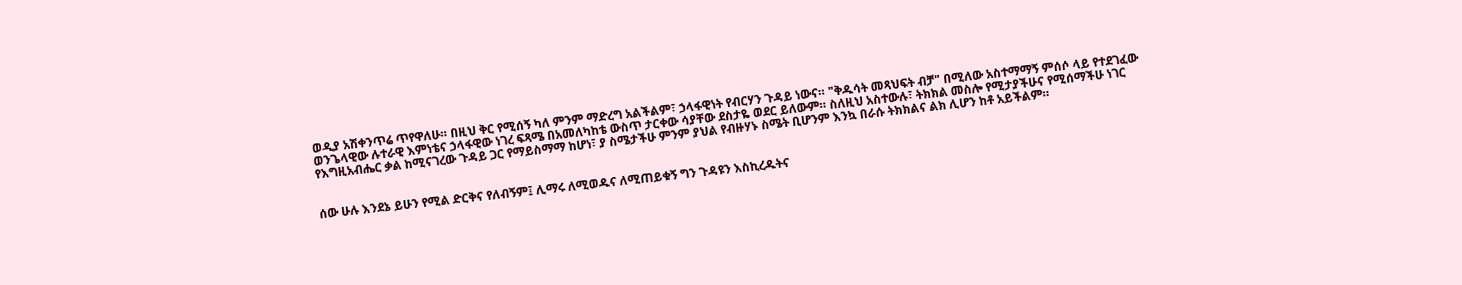ወዲያ አሽቀንጥሬ ጥየዋለሁ። በዚህ ቅር የሚሰኝ ካለ ምንም ማድረግ አልችልም፣ ኃላፋዊነት የብርሃን ጉዳይ ነውና። "ቅዱሳት መጻህፍት ብቻ" በሚለው አስተማማኝ ምሰሶ ላይ የተደገፈው  ወንጌላዊው ሉተራዊ እምነቴና ኃላፋዊው ነገረ ፍጻሜ በአመለካከቴ ውስጥ ታርቀው ሳያቸው ደስታዬ ወደር ይለውም። ስለዚህ አስተውሉ፣ ትክክል መስሎ የሚታያችሁና የሚሰማችሁ ነገር የእግዚአብሔር ቃል ከሚናገረው ጉዳይ ጋር የማይስማማ ከሆነ፣ ያ ስሜታችሁ ምንም ያህል የብዙሃኑ ስሜት ቢሆንም እንኳ በራሱ ትክክልና ልክ ሊሆን ከቶ አይችልም።


ሰው ሁሉ እንደኔ ይሁን የሚል ድርቅና የለብኝም፤ ሊማሩ ለሚወዱና ለሚጠይቁኝ ግን ጉዳዩን እስኪረዱትና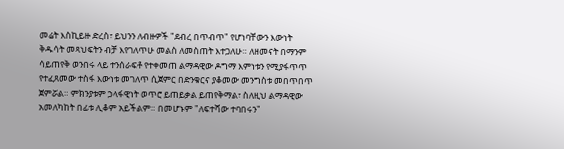መሬት እስኪይዙ ድረስ፣ ይህንን ለብዙዎች "ደብረ በጥብጥ" የሆነባቸውን እውነት ቅዱሳት መጻህፍትን ብቻ እየገለጥሁ መልስ ለመስጠት እተጋለሁ። ለዘመናት በማንም ሳይጠየቅ ወንበሩ ላይ ተንሰራፍቶ የተቀመጠ ልማዳዊው ዶግማ እምነቱን የሚያፋጥጥ የተፈጸመው ተስፋ እውነቱ መገለጥ ሲጀምር በድንቁርና ያቆመው መንግስቱ መበጥበጥ ጀምሯል። ምክንያቱም ኃላፋዊነት ወጥሮ ይጠይቃል ይጠየቅማል፣ ስለዚህ ልማዳዊው አመለካከት በፊቱ ሊቆም አይችልም። በመሆኑም "ለፍተሻው ተባበሩን"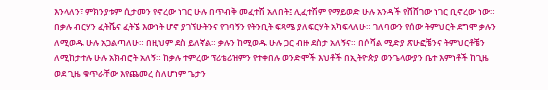እንላለን፣ ምክንያቱም ሲታመን የኖረው ነገር ሁሉ በጥብቅ መፈተሽ አለበት፤ ሊፈተሽም የማይወድ ሁሉ አንዳች የሸሸገው ነገር ቢኖረው ነው። በቃሉ ብርሃን ፈትሼና ፈትኜ እውነት ሆኖ ያገኘሁትንና የገባኝን የትንቢት ፍጻሜ ያለፍርሃት አካፍላለሁ። ገለባውን የሰው ትምህርት ደግሞ ቃሉን ለሚወዱ ሁሉ አጋልጣለሁ። በዚህም ደስ ይለኛል። ቃሉን ከሚወዱ ሁሉ ጋር ብዙ ደስታ አለኝና። በሶሻል ሚድያ ጽሁፎቼንና ትምህርቶቼን ለሚከታተሉ ሁሉ አክብሮት አለኝ። ከቃሉ ተምረው ፕሪቴሪዝምን የተቀበሉ ወንድሞች እህቶች በኢትዮጵያ ወንጌላውያን ቤተ እምነቶች ከጊዜ ወደ ጊዜ ቁጥራቸው እየጨመረ ስለሆነም ጌታን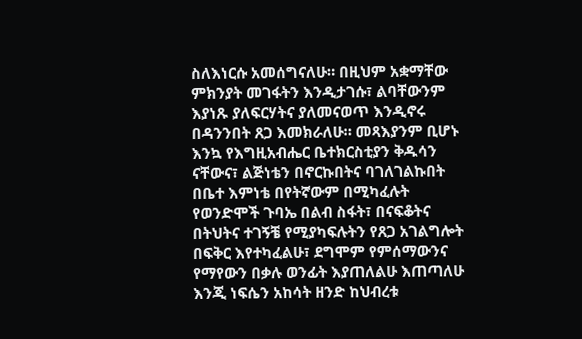ስለእነርሱ አመሰግናለሁ። በዚህም አቋማቸው ምክንያት መገፋትን እንዲታገሱ፣ ልባቸውንም እያነጹ ያለፍርሃትና ያለመናወጥ እንዲኖሩ በዳንንበት ጸጋ እመክራለሁ። መጻእያንም ቢሆኑ እንኳ የእግዚአብሔር ቤተክርስቲያን ቅዱሳን ናቸውና፣ ልጅነቴን በኖርኩበትና ባገለገልኩበት በቤተ እምነቴ በየትኛውም በሚካፈሉት የወንድሞች ጉባኤ በልብ ስፋት፣ በናፍቆትና በትህትና ተገኝቼ የሚያካፍሉትን የጸጋ አገልግሎት በፍቅር እየተካፈልሁ፣ ደግሞም የምሰማውንና የማየውን በቃሉ ወንፊት እያጠለልሁ እጠጣለሁ እንጂ ነፍሴን አከሳት ዘንድ ከህብረቱ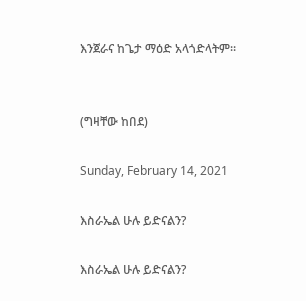እንጀራና ከጌታ ማዕድ አላጎድላትም።


(ግዛቸው ከበደ)

Sunday, February 14, 2021

እስራኤል ሁሉ ይድናልን?

እስራኤል ሁሉ ይድናልን?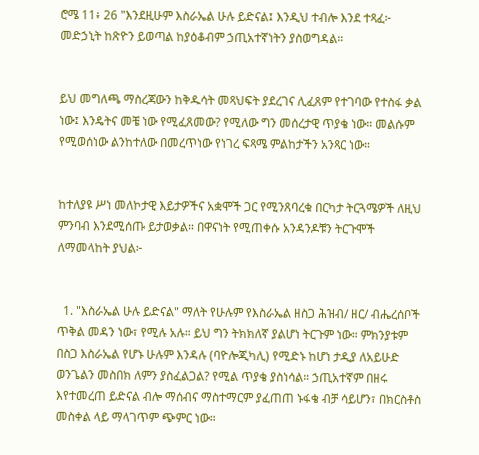ሮሜ 11፥ 26 "እንደዚሁም እስራኤል ሁሉ ይድናል፤ እንዲህ ተብሎ እንደ ተጻፈ፦ መድኃኒት ከጽዮን ይወጣል ከያዕቆብም ኃጢአተኛነትን ያስወግዳል።


ይህ መግለጫ ማስረጃውን ከቅዱሳት መጻህፍት ያደረገና ሊፈጸም የተገባው የተስፋ ቃል ነው፤ እንዴትና መቼ ነው የሚፈጸመው? የሚለው ግን መሰረታዊ ጥያቄ ነው። መልሱም የሚወሰነው ልንከተለው በመረጥነው የነገረ ፍጻሜ ምልከታችን አንጻር ነው።


ከተለያዩ ሥነ መለኮታዊ እይታዎችና አቋሞች ጋር የሚንጸባረቁ በርካታ ትርጓሜዎች ለዚህ ምንባብ እንደሚሰጡ ይታወቃል። በዋናነት የሚጠቀሱ አንዳንዶቹን ትርጉሞች ለማመላከት ያህል፦


  1. "እስራኤል ሁሉ ይድናል" ማለት የሁሉም የእስራኤል ዘስጋ ሕዝብ/ ዘር/ ብሔረሰቦች ጥቅል መዳን ነው፣ የሚሉ አሉ። ይህ ግን ትክክለኛ ያልሆነ ትርጉም ነው። ምክንያቱም በስጋ እስራኤል የሆኑ ሁሉም እንዳሉ (ባዮሎጂካሊ) የሚድኑ ከሆነ ታዲያ ለአይሁድ ወንጌልን መስበክ ለምን ያስፈልጋል? የሚል ጥያቄ ያስነሳል። ኃጢአተኛም በዘሩ እየተመረጠ ይድናል ብሎ ማሰብና ማስተማርም ያፈጠጠ ኑፋቄ ብቻ ሳይሆን፣ በክርስቶስ መስቀል ላይ ማላገጥም ጭምር ነው።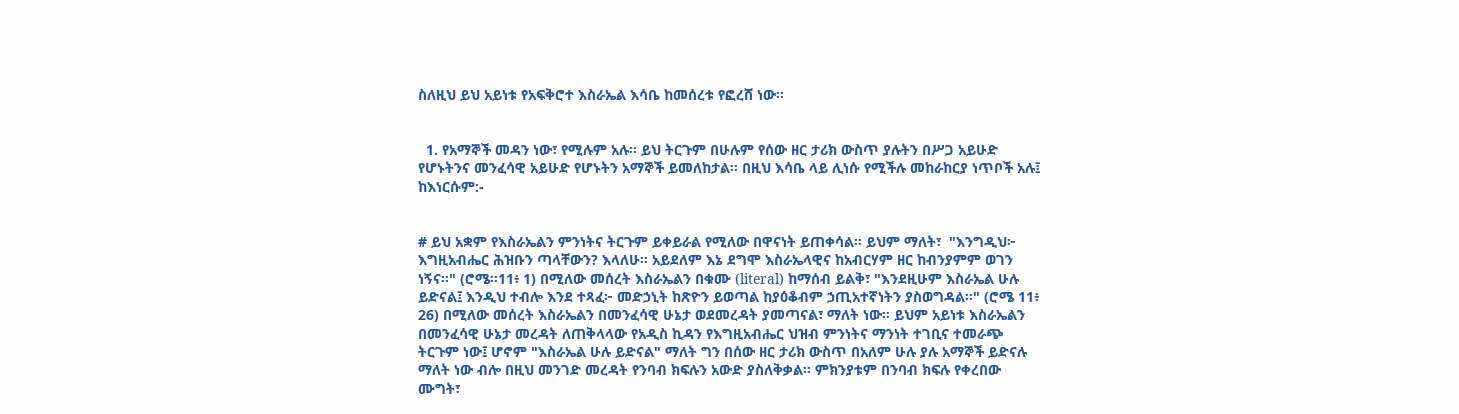ስለዚህ ይህ አይነቱ የአፍቅሮተ እስራኤል እሳቤ ከመሰረቱ የፎረሸ ነው።


  1. የአማኞች መዳን ነው፣ የሚሉም አሉ። ይህ ትርጉም በሁሉም የሰው ዘር ታሪክ ውስጥ ያሉትን በሥጋ አይሁድ የሆኑትንና መንፈሳዊ አይሁድ የሆኑትን አማኞች ይመለከታል። በዚህ እሳቤ ላይ ሊነሱ የሚችሉ መከራከርያ ነጥቦች አሉ፤ ከእነርሱም:-


# ይህ አቋም የእስራኤልን ምንነትና ትርጉም ይቀይራል የሚለው በዋናነት ይጠቀሳል። ይህም ማለት፣  "እንግዲህ፦ እግዚአብሔር ሕዝቡን ጣላቸውን? እላለሁ። አይደለም እኔ ደግሞ እስራኤላዊና ከአብርሃም ዘር ከብንያምም ወገን ነኝና።" (ሮሜ።11፥ 1) በሚለው መሰረት እስራኤልን በቁሙ (literal) ከማሰብ ይልቅ፣ "እንደዚሁም እስራኤል ሁሉ ይድናል፤ እንዲህ ተብሎ እንደ ተጻፈ፦ መድኃኒት ከጽዮን ይወጣል ከያዕቆብም ኃጢአተኛነትን ያስወግዳል።" (ሮሜ 11፥ 26) በሚለው መሰረት እስራኤልን በመንፈሳዊ ሁኔታ ወደመረዳት ያመጣናል፣ ማለት ነው። ይህም አይነቱ እስራኤልን በመንፈሳዊ ሁኔታ መረዳት ለጠቅላላው የአዲስ ኪዳን የእግዚአብሔር ህዝብ ምንነትና ማንነት ተገቢና ተመራጭ ትርጉም ነው፤ ሆኖም "እስራኤል ሁሉ ይድናል" ማለት ግን በሰው ዘር ታሪክ ውስጥ በአለም ሁሉ ያሉ አማኞች ይድናሉ ማለት ነው ብሎ በዚህ መንገድ መረዳት የንባብ ክፍሉን አውድ ያስለቅቃል። ምክንያቱም በንባብ ክፍሉ የቀረበው ሙግት፣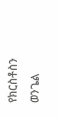የክርስቶስን ወንጌል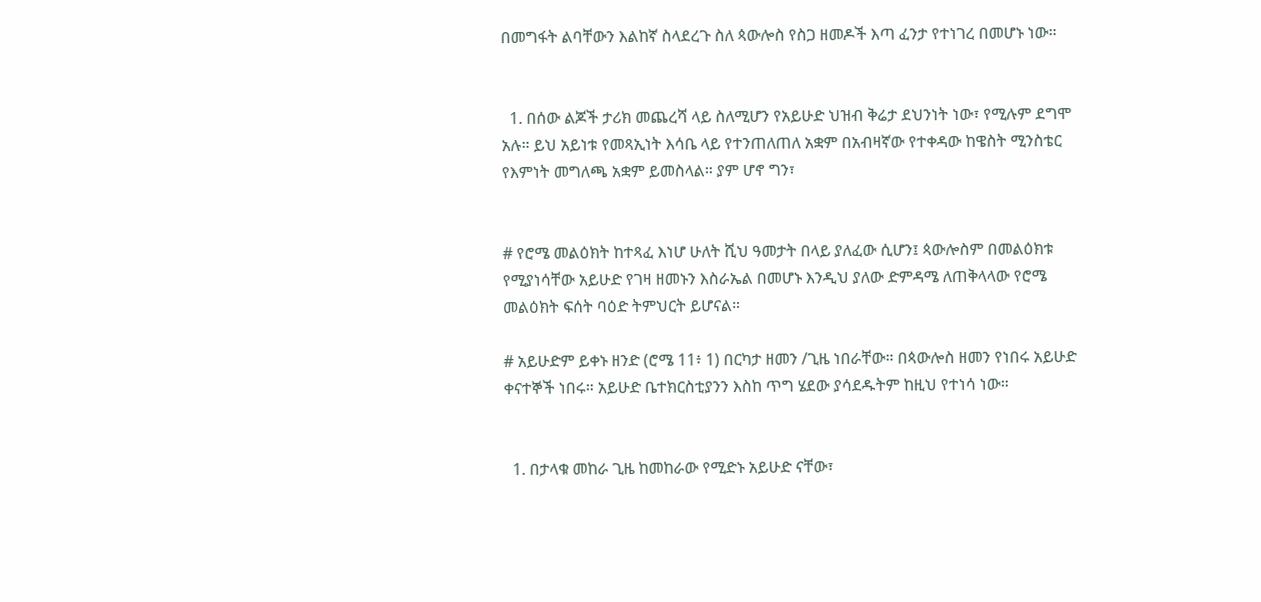በመግፋት ልባቸውን እልከኛ ስላደረጉ ስለ ጳውሎስ የስጋ ዘመዶች እጣ ፈንታ የተነገረ በመሆኑ ነው።


  1. በሰው ልጆች ታሪክ መጨረሻ ላይ ስለሚሆን የአይሁድ ህዝብ ቅሬታ ደህንነት ነው፣ የሚሉም ደግሞ አሉ። ይህ አይነቱ የመጻኢነት እሳቤ ላይ የተንጠለጠለ አቋም በአብዛኛው የተቀዳው ከዌስት ሚንስቴር የእምነት መግለጫ አቋም ይመስላል። ያም ሆኖ ግን፣


# የሮሜ መልዕክት ከተጻፈ እነሆ ሁለት ሺህ ዓመታት በላይ ያለፈው ሲሆን፤ ጳውሎስም በመልዕክቱ የሚያነሳቸው አይሁድ የገዛ ዘመኑን እስራኤል በመሆኑ እንዲህ ያለው ድምዳሜ ለጠቅላላው የሮሜ መልዕክት ፍሰት ባዕድ ትምህርት ይሆናል።

# አይሁድም ይቀኑ ዘንድ (ሮሜ 11፥ 1) በርካታ ዘመን /ጊዜ ነበራቸው። በጳውሎስ ዘመን የነበሩ አይሁድ ቀናተኞች ነበሩ። አይሁድ ቤተክርስቲያንን እስከ ጥግ ሄደው ያሳደዱትም ከዚህ የተነሳ ነው።


  1. በታላቁ መከራ ጊዜ ከመከራው የሚድኑ አይሁድ ናቸው፣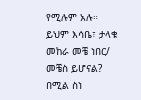የሚሉም አሉ።  ይህም እሳቤ፣ ታላቁ መከራ መቼ ነበር/ መቼስ ይሆናል? በሚል ስነ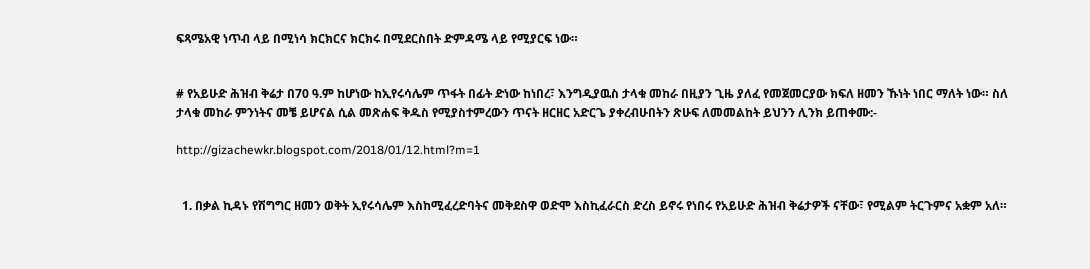ፍጻሜአዊ ነጥብ ላይ በሚነሳ ክርክርና ክርክሩ በሚደርስበት ድምዳሜ ላይ የሚያርፍ ነው።


# የአይሁድ ሕዝብ ቅሬታ በ70 ዓ.ም ከሆነው ከኢየሩሳሌም ጥፋት በፊት ድነው ከነበረ፣ እንግዲያዉስ ታላቁ መከራ በዚያን ጊዜ ያለፈ የመጀመርያው ክፍለ ዘመን ኹነት ነበር ማለት ነው። ስለ ታላቁ መከራ ምንነትና መቼ ይሆናል ሲል መጽሐፍ ቅዱስ የሚያስተምረውን ጥናት ዘርዘር አድርጌ ያቀረብሁበትን ጽሁፍ ለመመልከት ይህንን ሊንክ ይጠቀሙ:-

http://gizachewkr.blogspot.com/2018/01/12.html?m=1


  1. በቃል ኪዳኑ የሽግግር ዘመን ወቅት ኢየሩሳሌም እስከሚፈረድባትና መቅደስዋ ወድሞ እስኪፈራርስ ድረስ ይኖሩ የነበሩ የአይሁድ ሕዝብ ቅሬታዎች ናቸው፣ የሚልም ትርጉምና አቋም አለ።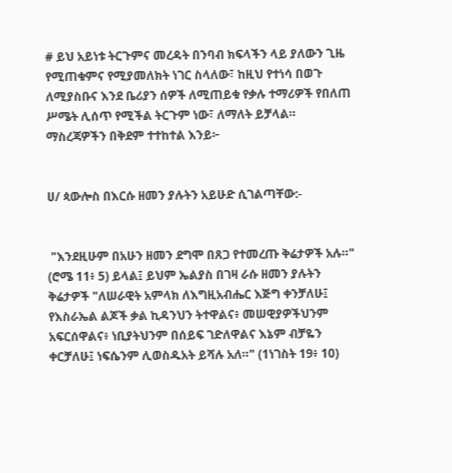# ይህ አይነቱ ትርጉምና መረዳት በንባብ ክፍላችን ላይ ያለውን ጊዜ የሚጠቁምና የሚያመለክት ነገር ስላለው፣ ከዚህ የተነሳ በወጉ ለሚያስቡና እንደ ቤሪያን ሰዎች ለሚጠይቁ የቃሉ ተማሪዎች የበለጠ ሥሜት ሊሰጥ የሚችል ትርጉም ነው፣ ለማለት ይቻላል። ማስረጃዎችን በቅደም ተተከተል እንይ፦


ሀ/ ጳውሎስ በእርሱ ዘመን ያሉትን አይሁድ ሲገልጣቸው:-


 "እንደዚሁም በአሁን ዘመን ደግሞ በጸጋ የተመረጡ ቅሬታዎች አሉ።" (ሮሜ 11፥ 5) ይላል፤ ይህም ኤልያስ በገዛ ራሱ ዘመን ያሉትን ቅሬታዎች "ለሠራዊት አምላክ ለእግዚአብሔር እጅግ ቀንቻለሁ፤ የእስራኤል ልጆች ቃል ኪዳንህን ትተዋልና፥ መሠዊያዎችህንም አፍርሰዋልና፥ ነቢያትህንም በሰይፍ ገድለዋልና እኔም ብቻዬን ቀርቻለሁ፤ ነፍሴንም ሊወስዱአት ይሻሉ አለ።" (1ነገስት 19፥ 10)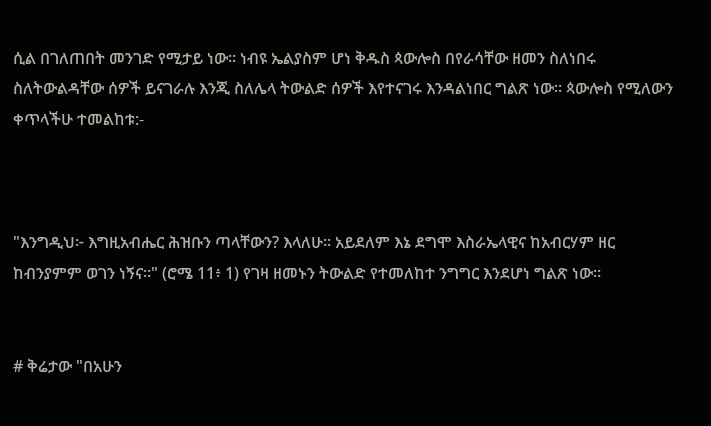ሲል በገለጠበት መንገድ የሚታይ ነው። ነብዩ ኤልያስም ሆነ ቅዱስ ጳውሎስ በየራሳቸው ዘመን ስለነበሩ ስለትውልዳቸው ሰዎች ይናገራሉ እንጂ ስለሌላ ትውልድ ሰዎች እየተናገሩ እንዳልነበር ግልጽ ነው። ጳውሎስ የሚለውን ቀጥላችሁ ተመልከቱ:-



"እንግዲህ፦ እግዚአብሔር ሕዝቡን ጣላቸውን? እላለሁ። አይደለም እኔ ደግሞ እስራኤላዊና ከአብርሃም ዘር ከብንያምም ወገን ነኝና።" (ሮሜ 11፥ 1) የገዛ ዘመኑን ትውልድ የተመለከተ ንግግር እንደሆነ ግልጽ ነው።


# ቅሬታው "በአሁን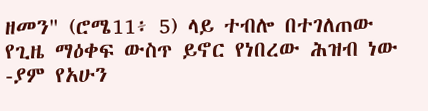ዘመን" (ሮሜ11፥ 5) ላይ ተብሎ በተገለጠው የጊዜ ማዕቀፍ ውስጥ ይኖር የነበረው ሕዝብ ነው -ያም የአሁን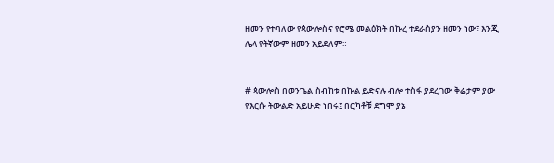ዘመን የተባለው የጳውሎስና የሮሜ መልዕክት በኩረ ተደራስያን ዘመን ነው፣ እንጂ ሌላ የትኛውም ዘመን አይደለም።


# ጳውሎስ በወንጌል ስብከቱ በኩል ይድናሉ ብሎ ተስፋ ያደረገው ቅሬታም ያው የእርሱ ትውልድ አይሁድ ነበሩ፤ በርካቶቹ ደግሞ ያኔ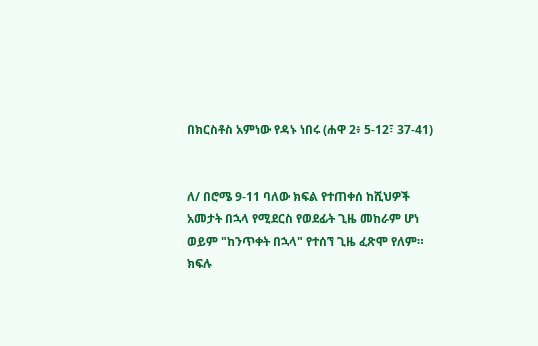በክርስቶስ አምነው የዳኑ ነበሩ (ሐዋ 2፥ 5-12፣ 37-41)


ለ/ በሮሜ 9-11 ባለው ክፍል የተጠቀሰ ከሺህዎች አመታት በኋላ የሚደርስ የወደፊት ጊዜ መከራም ሆነ ወይም "ከንጥቀት በኋላ" የተሰኘ ጊዜ ፈጽሞ የለም። ክፍሉ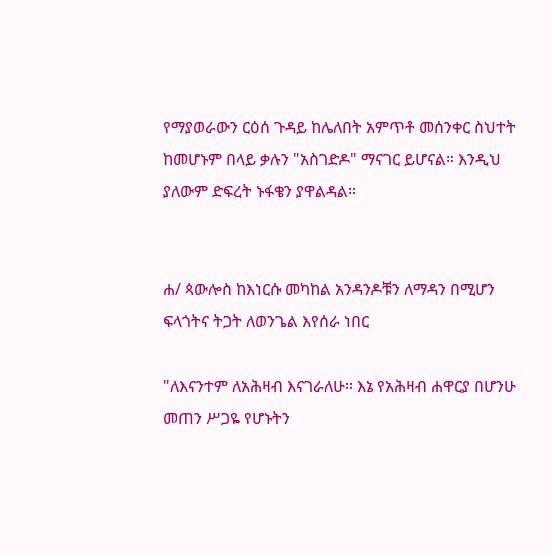የማያወራውን ርዕሰ ጉዳይ ከሌለበት አምጥቶ መሰንቀር ስህተት ከመሆኑም በላይ ቃሉን "አስገድዶ" ማናገር ይሆናል። እንዲህ ያለውም ድፍረት ኑፋቄን ያዋልዳል።


ሐ/ ጳውሎስ ከእነርሱ መካከል አንዳንዶቹን ለማዳን በሚሆን ፍላጎትና ትጋት ለወንጌል እየሰራ ነበር

"ለእናንተም ለአሕዛብ እናገራለሁ። እኔ የአሕዛብ ሐዋርያ በሆንሁ መጠን ሥጋዬ የሆኑትን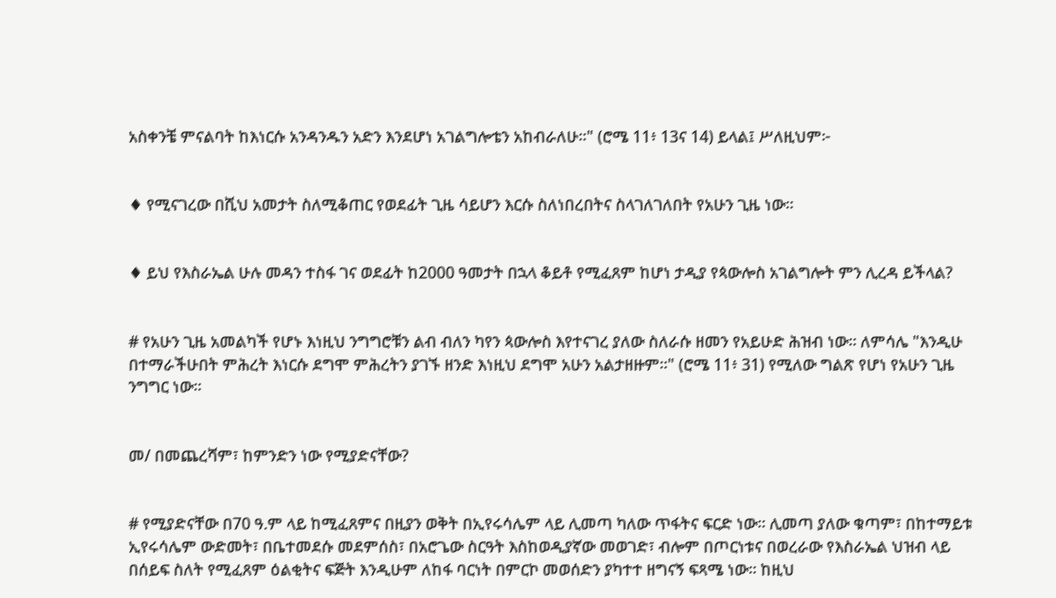አስቀንቼ ምናልባት ከእነርሱ አንዳንዱን አድን እንደሆነ አገልግሎቴን አከብራለሁ።" (ሮሜ 11፥ 13ና 14) ይላል፤ ሥለዚህም፦


♦ የሚናገረው በሺህ አመታት ስለሚቆጠር የወደፊት ጊዜ ሳይሆን እርሱ ስለነበረበትና ስላገለገለበት የአሁን ጊዜ ነው።


♦ ይህ የእስራኤል ሁሉ መዳን ተስፋ ገና ወደፊት ከ2000 ዓመታት በኋላ ቆይቶ የሚፈጸም ከሆነ ታዲያ የጳውሎስ አገልግሎት ምን ሊረዳ ይችላል?


# የአሁን ጊዜ አመልካች የሆኑ እነዚህ ንግግሮቹን ልብ ብለን ካየን ጳውሎስ እየተናገረ ያለው ስለራሱ ዘመን የአይሁድ ሕዝብ ነው። ለምሳሌ "እንዲሁ በተማራችሁበት ምሕረት እነርሱ ደግሞ ምሕረትን ያገኙ ዘንድ እነዚህ ደግሞ አሁን አልታዘዙም።" (ሮሜ 11፥ 31) የሚለው ግልጽ የሆነ የአሁን ጊዜ ንግግር ነው።


መ/ በመጨረሻም፣ ከምንድን ነው የሚያድናቸው?


# የሚያድናቸው በ70 ዓ.ም ላይ ከሚፈጸምና በዚያን ወቅት በኢየሩሳሌም ላይ ሊመጣ ካለው ጥፋትና ፍርድ ነው። ሊመጣ ያለው ቁጣም፣ በከተማይቱ ኢየሩሳሌም ውድመት፣ በቤተመደሱ መደምሰስ፣ በአሮጌው ስርዓት እስከወዲያኛው መወገድ፣ ብሎም በጦርነቱና በወረራው የእስራኤል ህዝብ ላይ በሰይፍ ስለት የሚፈጸም ዕልቂትና ፍጅት እንዲሁም ለከፋ ባርነት በምርኮ መወሰድን ያካተተ ዘግናኝ ፍጻሜ ነው። ከዚህ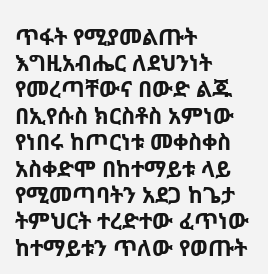ጥፋት የሚያመልጡት እግዚአብሔር ለደህንነት የመረጣቸውና በውድ ልጁ በኢየሱስ ክርስቶስ አምነው የነበሩ ከጦርነቱ መቀስቀስ አስቀድሞ በከተማይቱ ላይ የሚመጣባትን አደጋ ከጌታ ትምህርት ተረድተው ፈጥነው ከተማይቱን ጥለው የወጡት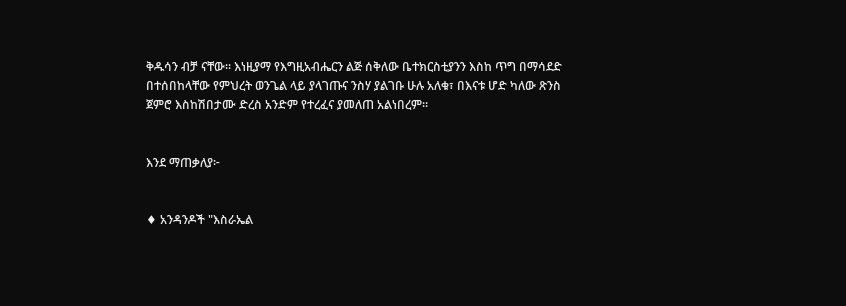ቅዱሳን ብቻ ናቸው። እነዚያማ የእግዚአብሔርን ልጅ ሰቅለው ቤተክርስቲያንን እስከ ጥግ በማሳደድ በተሰበከላቸው የምህረት ወንጌል ላይ ያላገጡና ንስሃ ያልገቡ ሁሉ አለቁ፣ በእናቱ ሆድ ካለው ጽንስ ጀምሮ እስከሽበታሙ ድረስ አንድም የተረፈና ያመለጠ አልነበረም።


እንደ ማጠቃለያ፦


♦ አንዳንዶች "እስራኤል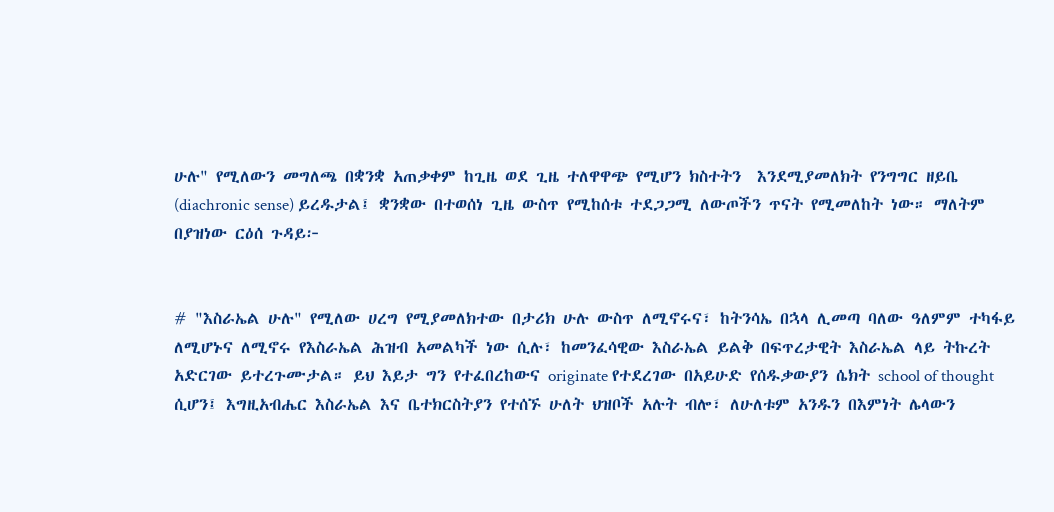ሁሉ" የሚለውን መግለጫ በቋንቋ አጠቃቀም ከጊዜ ወደ ጊዜ ተለዋዋጭ የሚሆን ክስተትን  እንደሚያመለክት የንግግር ዘይቤ (diachronic sense) ይረዱታል፤ ቋንቋው በተወሰነ ጊዜ ውስጥ የሚከሰቱ ተደጋጋሚ ለውጦችን ጥናት የሚመለከት ነው። ማለትም በያዝነው ርዕሰ ጉዳይ፦


# "እስራኤል ሁሉ" የሚለው ሀረግ የሚያመለክተው በታሪክ ሁሉ ውስጥ ለሚኖሩና፣ ከትንሳኤ በኋላ ሊመጣ ባለው ዓለምም ተካፋይ ለሚሆኑና ለሚኖሩ የእስራኤል ሕዝብ አመልካች ነው ሲሉ፣ ከመንፈሳዊው እስራኤል ይልቅ በፍጥረታዊት እስራኤል ላይ ትኩረት አድርገው ይተረጉሙታል። ይህ እይታ ግን የተፈበረከውና originate የተደረገው በአይሁድ የሰዱቃውያን ሴክት school of thought ሲሆን፤ እግዚአብሔር እስራኤል እና ቤተክርስትያን የተሰኙ ሁለት ህዝቦች አሉት ብሎ፣ ለሁለቱም አንዱን በእምነት ሌላውን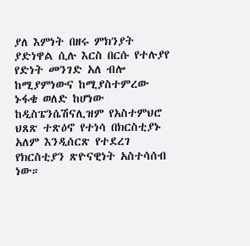ያለ እምነት በዘሩ ምክንያት ያድነዋል ሲሉ እርስ በርሱ የተሉያየ የድነት መንገድ አለ ብሎ ከሚያምነውና ከሚያስተምረው ኑፋቄ ወለድ ከሆነው ከዲስፔንሴሽናሊዝም የአስተምህሮ ህጸጽ ተጽዕኖ የተነሳ በክርስቲያኑ አለም እንዲሰርጽ የተደረገ የክርስቲያን ጽዮናዊነት አስተሳሰብ ነው።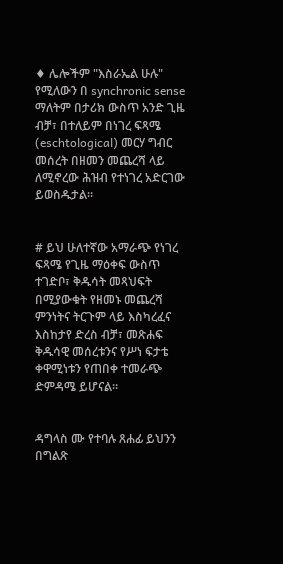♦ ሌሎችም "እስራኤል ሁሉ" የሚለውን በ synchronic sense ማለትም በታሪክ ውስጥ አንድ ጊዜ ብቻ፣ በተለይም በነገረ ፍጻሜ (eschtological) መርሃ ግብር መሰረት በዘመን መጨረሻ ላይ ለሚኖረው ሕዝብ የተነገረ አድርገው ይወስዱታል።


# ይህ ሁለተኛው አማራጭ የነገረ ፍጻሜ የጊዜ ማዕቀፍ ውስጥ ተገድቦ፣ ቅዱሳት መጻህፍት በሚያውቁት የዘመኑ መጨረሻ ምንነትና ትርጉም ላይ እስካረፈና እስከታየ ድረስ ብቻ፣ መጽሐፍ ቅዱሳዊ መሰረቱንና የሥነ ፍታቴ ቀዋሚነቱን የጠበቀ ተመራጭ ድምዳሜ ይሆናል።


ዳግላስ ሙ የተባሉ ጸሐፊ ይህንን በግልጽ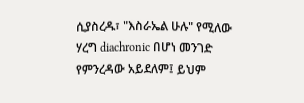ሲያስረዱ፣ "እስራኤል ሁሉ" የሚለው ሃረግ diachronic በሆነ መንገድ የምንረዳው አይደለም፤ ይህም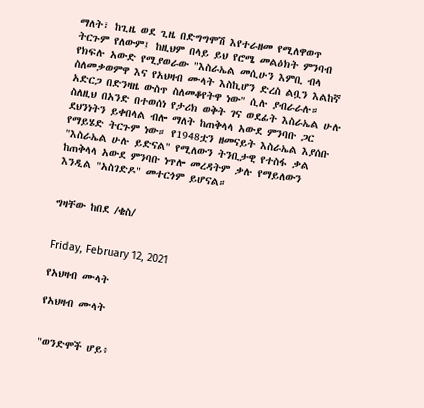ማለት፣ ከጊዜ ወደ ጊዜ በድግግሞሽ እየተራዘመ የሚለዋወጥ ትርጉም የለውም፤ ከዚህም በላይ ይህ የሮሜ መልዕክት ምንባብ የክፍሉ አውድ የሚያወራው "እስራኤል መሲሁን እምቢ ብላ ስለመቃወምዋ እና የአህዛብ ሙላት እስኪሆን ድረስ ልቧን እልከኛ አድርጋ በድንዛዜ ውስጥ ስለመቆየትዋ ነው" ሲሉ ያብራራሉ። ስለዚህ በአንድ በተወሰነ የታሪክ ወቅት ገና ወደፊት እስራኤል ሁሉ ደህንነትን ይቀበላል ብሎ ማለት ከጠቅላላ አውደ ምንባቡ ጋር የማይሄድ ትርጉም ነው። የ1948ቷን ዘመናይት እስራኤል እያሰቡ "እስራኤል ሁሉ ይድናል" የሚለውን ትንቢታዊ የተስፋ ቃል ከጠቅላላ አውደ ምንባቡ ነጥሎ መረዳትም ቃሉ የማይለውን እንዲል "አስገድዶ" መተርጎም ይሆናል።


ግዛቸው ከበደ /ቄስ/


Friday, February 12, 2021

የአህዛብ ሙላት

የአህዛብ ሙላት


"ወንድሞች ሆይ፥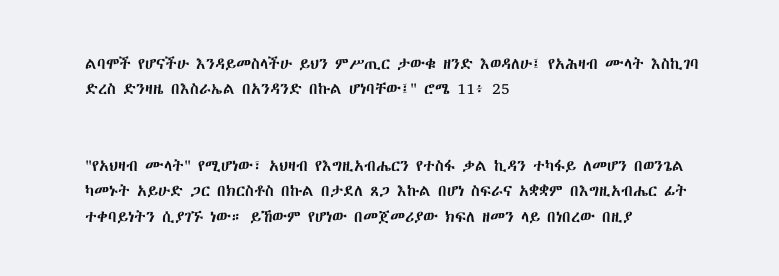ልባሞች የሆናችሁ እንዳይመስላችሁ ይህን ምሥጢር ታውቁ ዘንድ እወዳለሁ፤ የአሕዛብ ሙላት እስኪገባ ድረስ ድንዛዜ በእስራኤል በአንዳንድ በኩል ሆነባቸው፤" ሮሜ 11፥ 25


"የአህዛብ ሙላት" የሚሆነው፣ አህዛብ የእግዚአብሔርን የተስፋ ቃል ኪዳን ተካፋይ ለመሆን በወንጌል ካመኑት አይሁድ ጋር በክርስቶስ በኩል በታደለ ጸጋ እኩል በሆነ ስፍራና አቋቋም በእግዚአብሔር ፊት ተቀባይነትን ሲያገኙ ነው። ይኸውም የሆነው በመጀመሪያው ክፍለ ዘመን ላይ በነበረው በዚያ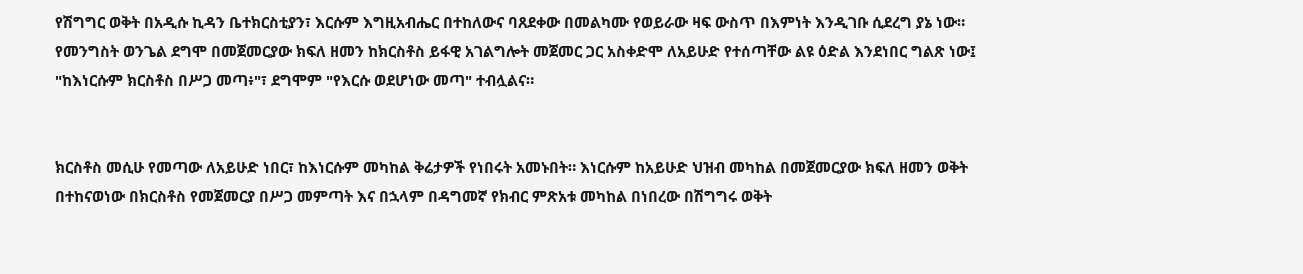የሽግግር ወቅት በአዲሱ ኪዳን ቤተክርስቲያን፣ እርሱም እግዚአብሔር በተከለውና ባጸደቀው በመልካሙ የወይራው ዛፍ ውስጥ በእምነት እንዲገቡ ሲደረግ ያኔ ነው። የመንግስት ወንጌል ደግሞ በመጀመርያው ክፍለ ዘመን ከክርስቶስ ይፋዊ አገልግሎት መጀመር ጋር አስቀድሞ ለአይሁድ የተሰጣቸው ልዩ ዕድል እንደነበር ግልጽ ነው፤ "ከእነርሱም ክርስቶስ በሥጋ መጣ፥"፣ ደግሞም "የእርሱ ወደሆነው መጣ" ተብሏልና።


ክርስቶስ መሲሁ የመጣው ለአይሁድ ነበር፣ ከእነርሱም መካከል ቅሬታዎች የነበሩት አመኑበት። እነርሱም ከአይሁድ ህዝብ መካከል በመጀመርያው ክፍለ ዘመን ወቅት በተከናወነው በክርስቶስ የመጀመርያ በሥጋ መምጣት እና በኋላም በዳግመኛ የክብር ምጽአቱ መካከል በነበረው በሽግግሩ ወቅት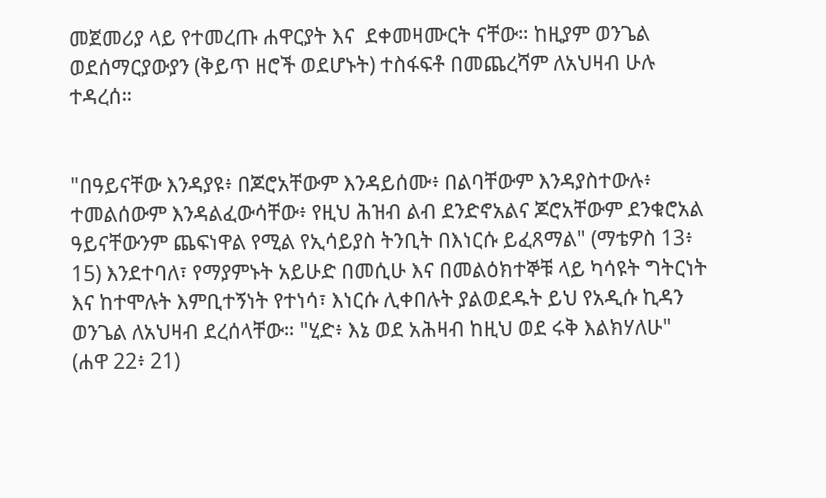መጀመሪያ ላይ የተመረጡ ሐዋርያት እና  ደቀመዛሙርት ናቸው። ከዚያም ወንጌል ወደሰማርያውያን (ቅይጥ ዘሮች ወደሆኑት) ተስፋፍቶ በመጨረሻም ለአህዛብ ሁሉ ተዳረሰ።


"በዓይናቸው እንዳያዩ፥ በጆሮአቸውም እንዳይሰሙ፥ በልባቸውም እንዳያስተውሉ፥ ተመልሰውም እንዳልፈውሳቸው፥ የዚህ ሕዝብ ልብ ደንድኖአልና ጆሮአቸውም ደንቁሮአል ዓይናቸውንም ጨፍነዋል የሚል የኢሳይያስ ትንቢት በእነርሱ ይፈጸማል" (ማቴዎስ 13፥ 15) እንደተባለ፣ የማያምኑት አይሁድ በመሲሁ እና በመልዕክተኞቹ ላይ ካሳዩት ግትርነት እና ከተሞሉት እምቢተኝነት የተነሳ፣ እነርሱ ሊቀበሉት ያልወደዱት ይህ የአዲሱ ኪዳን ወንጌል ለአህዛብ ደረሰላቸው። "ሂድ፥ እኔ ወደ አሕዛብ ከዚህ ወደ ሩቅ እልክሃለሁ" (ሐዋ 22፥ 21)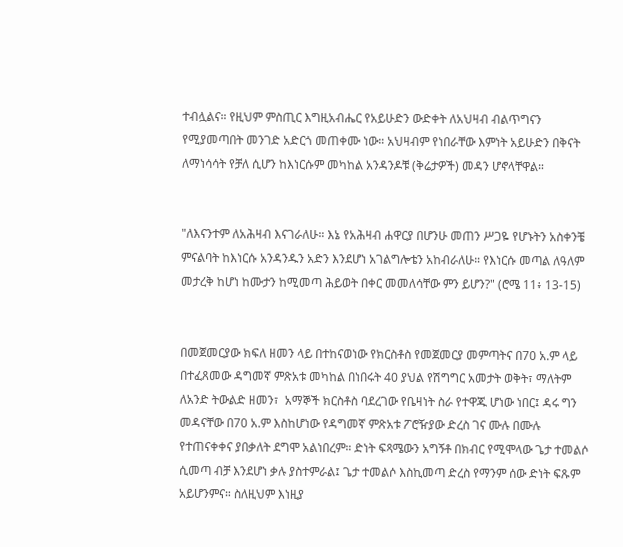ተብሏልና። የዚህም ምስጢር እግዚአብሔር የአይሁድን ውድቀት ለአህዛብ ብልጥግናን የሚያመጣበት መንገድ አድርጎ መጠቀሙ ነው። አህዛብም የነበራቸው እምነት አይሁድን በቅናት ለማነሳሳት የቻለ ሲሆን ከእነርሱም መካከል አንዳንዶቹ (ቅሬታዎች) መዳን ሆኖላቸዋል።


"ለእናንተም ለአሕዛብ እናገራለሁ። እኔ የአሕዛብ ሐዋርያ በሆንሁ መጠን ሥጋዬ የሆኑትን አስቀንቼ ምናልባት ከእነርሱ አንዳንዱን አድን እንደሆነ አገልግሎቴን አከብራለሁ። የእነርሱ መጣል ለዓለም መታረቅ ከሆነ ከሙታን ከሚመጣ ሕይወት በቀር መመለሳቸው ምን ይሆን?" (ሮሜ 11፥ 13-15)


በመጀመርያው ክፍለ ዘመን ላይ በተከናወነው የክርስቶስ የመጀመርያ መምጣትና በ70 አ.ም ላይ በተፈጸመው ዳግመኛ ምጽአቱ መካከል በነበሩት 40 ያህል የሽግግር አመታት ወቅት፣ ማለትም ለአንድ ትውልድ ዘመን፣  አማኞች ክርስቶስ ባደረገው የቤዛነት ስራ የተዋጁ ሆነው ነበር፤ ዳሩ ግን መዳናቸው በ70 አ.ም እስከሆነው የዳግመኛ ምጽአቱ ፖሮዥያው ድረስ ገና ሙሉ በሙሉ የተጠናቀቀና ያበቃለት ደግሞ አልነበረም። ድነት ፍጻሜውን አግኝቶ በክብር የሚሞላው ጌታ ተመልሶ ሲመጣ ብቻ እንደሆነ ቃሉ ያስተምራል፤ ጌታ ተመልሶ እስኪመጣ ድረስ የማንም ሰው ድነት ፍጹም አይሆንምና። ስለዚህም እነዚያ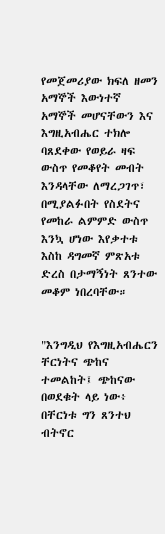የመጀመሪያው ክፍለ ዘመን አማኞች እውነተኛ አማኞች መሆናቸውን እና እግዚአብሔር ተክሎ ባጸደቀው የወይራ ዛፍ ውስጥ የመቆየት መብት እንዳላቸው ለማረጋገጥ፣ በሚያልፉበት የስደትና የመከራ ልምምድ ውስጥ እንኳ ሆነው እየቃተቱ እስከ ዳግመኛ ምጽአቱ ድረስ በታማኝነት ጸንተው መቆም ነበረባቸው።


"እንግዲህ የእግዚአብሔርን ቸርነትና ጭከና ተመልከት፤ ጭከናው በወደቁት ላይ ነው፥ በቸርነቱ ግን ጸንተህ ብትኖር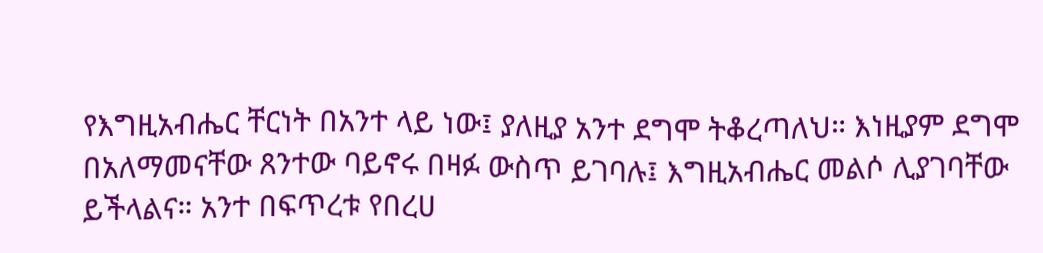የእግዚአብሔር ቸርነት በአንተ ላይ ነው፤ ያለዚያ አንተ ደግሞ ትቆረጣለህ። እነዚያም ደግሞ በአለማመናቸው ጸንተው ባይኖሩ በዛፉ ውስጥ ይገባሉ፤ እግዚአብሔር መልሶ ሊያገባቸው ይችላልና። አንተ በፍጥረቱ የበረሀ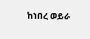ከነበረ ወይራ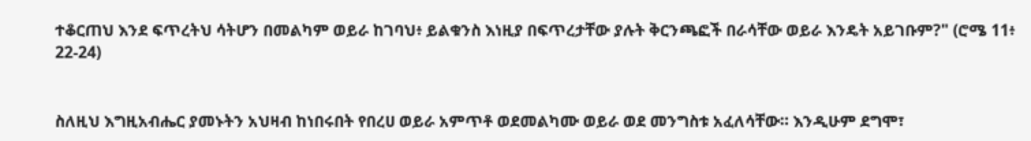ተቆርጠህ እንደ ፍጥረትህ ሳትሆን በመልካም ወይራ ከገባህ፥ ይልቁንስ እነዚያ በፍጥረታቸው ያሉት ቅርንጫፎች በራሳቸው ወይራ እንዴት አይገቡም?" (ሮሜ 11፥ 22-24)


ስለዚህ እግዚአብሔር ያመኑትን አህዛብ ከነበሩበት የበረሀ ወይራ አምጥቶ ወደመልካሙ ወይራ ወደ መንግስቱ አፈለሳቸው። እንዲሁም ደግሞ፣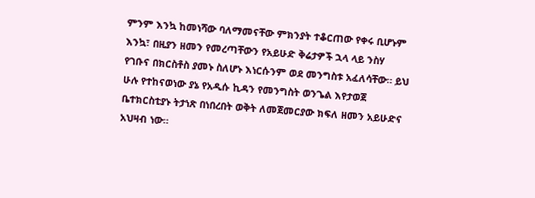ምንም እንኳ ከመነሻው ባለማመናቸው ምክንያት ተቆርጠው የቀሩ ቢሆኑም እንኳ፣ በዚያን ዘመን የመረጣቸውን የአይሁድ ቅሬታዎች ኋላ ላይ ንስሃ የገቡና በክርስቶስ ያመኑ ስለሆኑ እነርሱንም ወደ መንግስቱ አፈለሳቸው። ይህ ሁሉ የተከናወነው ያኔ የአዲሱ ኪዳን የመንግስት ወንጌል እየታወጀ ቤተክርስቲያኑ ትታነጽ በነበረበት ወቅት ለመጀመርያው ክፍለ ዘመን አይሁድና አህዛብ ነው።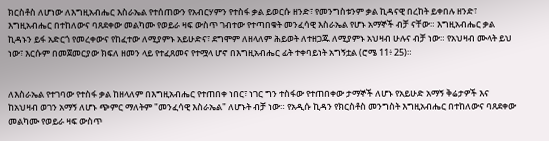ክርስቶስ ለሆነው ለእግዚአብሔር እስራኤል የተሰጠውን የአብርሃምን የተስፋ ቃል ይወርሱ ዘንድ፣ የመንግስቱንም ቃል ኪዳናዊ በረከት ይቀበሉ ዘንድ፣ እግዚአብሔር በተከለውና ባጸደቀው መልካሙ የወይራ ዛፍ ውስጥ ገብተው የተጣበቁት መንፈሳዊ እስራኤል የሆኑ አማኞች ብቻ ናቸው። እግዚአብሔር ቃል ኪዳኑን ይፋ አድርጎ የመረቀውና የከፈተው ለሚያምኑ አይሁድና፣ ደግሞም ለዘላለም ሕይወት ለተዘጋጁ ለሚያምኑ አህዛብ ሁሉና ብቻ ነው። የአህዛብ ሙላት ይህ ነው፣ እርሱም በመጀመርያው ክፍለ ዘመን ላይ የተፈጸመና የተሟላ ሆኖ በእግዚአብሔር ፊት ተቀባይነት አግኝቷል (ሮሜ 11፥ 25)።


ለእስራኤል የተገባው የተስፋ ቃል ከዘላለም በእግዚአብሔር የተጠበቀ ነበር፣ ነገር ግን ተስፋው የተጠበቀው ታማኞች ለሆኑ የአይሁድ አማኝ ቅሬታዎች እና ከአህዛብ ወገን አማኝ ለሆኑ ጭምር ማለትም "መንፈሳዊ እስራኤል" ለሆኑት ብቻ ነው። የአዲሱ ኪዳን የክርስቶስ መንግስት እግዚአብሔር በተከለውና ባጸደቀው መልካሙ የወይራ ዛፍ ውስጥ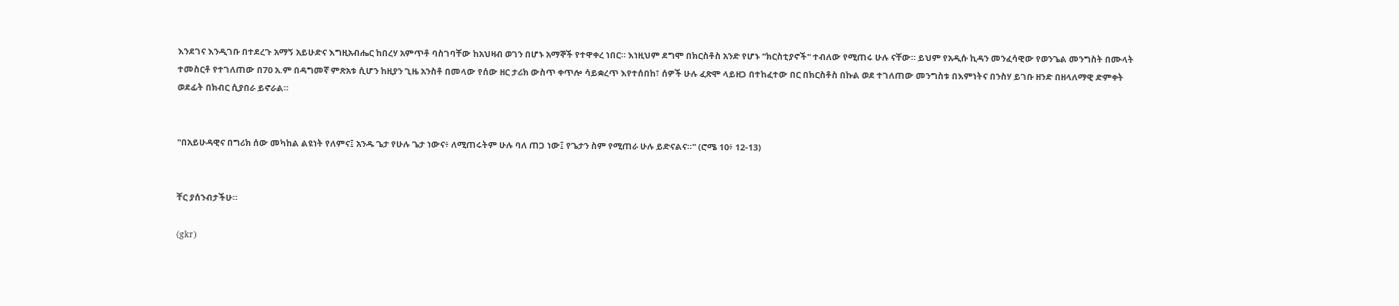እንደገና እንዲገቡ በተደረጉ አማኝ አይሁድና እግዚአብሔር ከበረሃ አምጥቶ ባስገባቸው ከአህዛብ ወገን በሆኑ አማኞች የተዋቀረ ነበር። እነዚህም ደግሞ በክርስቶስ አንድ የሆኑ "ክርስቲያኖች" ተብለው የሚጠሩ ሁሉ ናቸው። ይህም የአዲሱ ኪዳን መንፈሳዊው የወንጌል መንግስት በሙላት ተመስርቶ የተገለጠው በ70 አ.ም በዳግመኛ ምጽአቱ ሲሆን ከዚያን ጊዜ አንስቶ በመላው የሰው ዘር ታሪክ ውስጥ ቀጥሎ ሳይቋረጥ እየተሰበከ፣ ሰዎች ሁሉ ፈጽሞ ላይዘጋ በተከፈተው በር በክርስቶስ በኩል ወደ ተገለጠው መንግስቱ በእምነትና በንስሃ ይገቡ ዘንድ በዘላለማዊ ድምቀት ወደፊት በክብር ሲያበራ ይኖራል።


"በአይሁዳዊና በግሪክ ሰው መካከል ልዩነት የለምና፤ አንዱ ጌታ የሁሉ ጌታ ነውና፥ ለሚጠሩትም ሁሉ ባለ ጠጋ ነው፤ የጌታን ስም የሚጠራ ሁሉ ይድናልና።" (ሮሜ 10፥ 12-13)


ቸር ያሰንብታችሁ።

(gkr)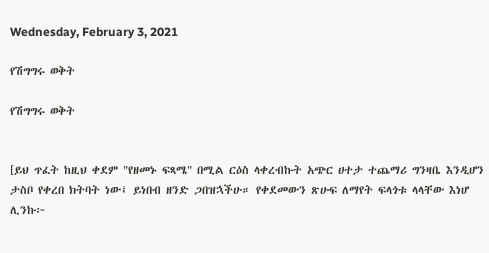Wednesday, February 3, 2021

የሽግግሩ ወቅት

የሽግግሩ ወቅት


[ይህ ጥፈት ከዚህ ቀደም "የዘመኑ ፍጻሜ" በሚል ርዕስ ላቀረብኩት አጭር ሀተታ ተጨማሪ ግንዛቤ እንዲሆን ታስቦ የቀረበ ክትባት ነው፤ ይነበብ ዘንድ ጋበዝኋችሁ። የቀደመውን ጽሁፍ ለማየት ፍላጎቱ ላላቸው እነሆ ሊንኩ፦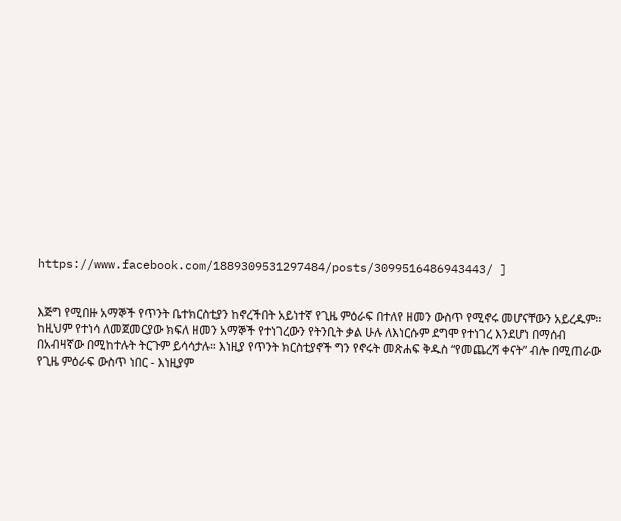https://www.facebook.com/1889309531297484/posts/3099516486943443/ ]


እጅግ የሚበዙ አማኞች የጥንት ቤተክርስቲያን ከኖረችበት አይነተኛ የጊዜ ምዕራፍ በተለየ ዘመን ውስጥ የሚኖሩ መሆናቸውን አይረዱም፡፡ ከዚህም የተነሳ ለመጀመርያው ክፍለ ዘመን አማኞች የተነገረውን የትንቢት ቃል ሁሉ ለእነርሱም ደግሞ የተነገረ እንደሆነ በማሰብ በአብዛኛው በሚከተሉት ትርጉም ይሳሳታሉ። እነዚያ የጥንት ክርስቲያኖች ግን የኖሩት መጽሐፍ ቅዱስ “የመጨረሻ ቀናት” ብሎ በሚጠራው የጊዜ ምዕራፍ ውስጥ ነበር - እነዚያም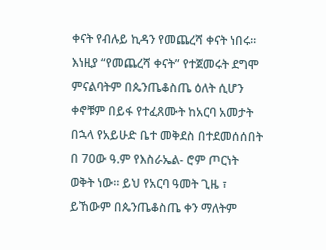ቀናት የብሉይ ኪዳን የመጨረሻ ቀናት ነበሩ።  እነዚያ “የመጨረሻ ቀናት” የተጀመሩት ደግሞ ምናልባትም በጴንጤቆስጤ ዕለት ሲሆን ቀኖቹም በይፋ የተፈጸሙት ከአርባ አመታት በኋላ የአይሁድ ቤተ መቅደስ በተደመሰሰበት በ 70ው ዓ.ም የእስራኤል- ሮም ጦርነት ወቅት ነው። ይህ የአርባ ዓመት ጊዜ ፣ ይኸውም በጴንጤቆስጤ ቀን ማለትም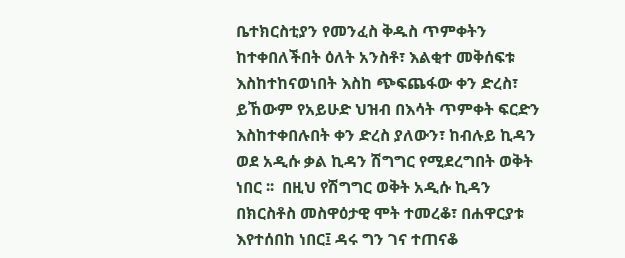ቤተክርስቲያን የመንፈስ ቅዱስ ጥምቀትን ከተቀበለችበት ዕለት አንስቶ፣ እልቂተ መቅሰፍቱ እስከተከናወነበት እስከ ጭፍጨፋው ቀን ድረስ፣ ይኸውም የአይሁድ ህዝብ በእሳት ጥምቀት ፍርድን እስከተቀበሉበት ቀን ድረስ ያለውን፣ ከብሉይ ኪዳን ወደ አዲሱ ቃል ኪዳን ሽግግር የሚደረግበት ወቅት ነበር ፡፡  በዚህ የሽግግር ወቅት አዲሱ ኪዳን በክርስቶስ መስዋዕታዊ ሞት ተመረቆ፣ በሐዋርያቱ እየተሰበከ ነበር፤ ዳሩ ግን ገና ተጠናቆ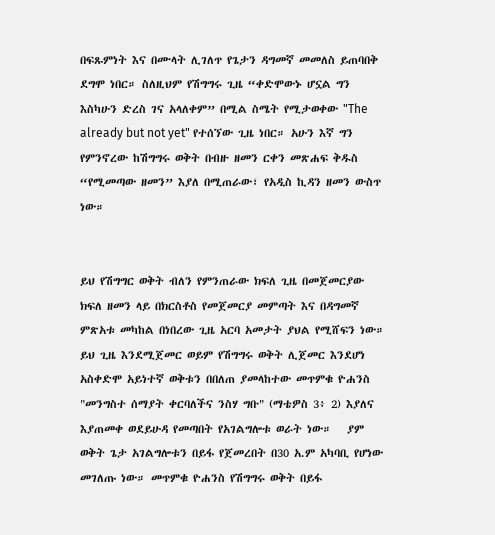በፍጹምነት እና በሙላት ሊገለጥ የጌታን ዳግመኛ መመለስ ይጠባበቅ ደግሞ ነበር። ስለዚህም የሽግግሩ ጊዜ “ቀድሞውኑ ሆኗል ግን እስካሁን ድረስ ገና አላለቀም” በሚል ስሜት የሚታወቀው "The already but not yet" የተሰኘው ጊዜ ነበር። አሁን እኛ ግን የምንኖረው ከሽግግሩ ወቅት በብዙ ዘመን ርቀን መጽሐፍ ቅዱስ “የሚመጣው ዘመን” እያለ በሚጠራው፣ የአዲስ ኪዳን ዘመን ውስጥ ነው።


ይህ የሽግግር ወቅት ብለን የምንጠራው ክፍለ ጊዜ በመጀመርያው ክፍለ ዘመን ላይ በክርስቶስ የመጀመርያ መምጣት እና በዳግመኛ ምጽአቱ መካከል በነበረው ጊዜ አርባ አመታት ያህል የሚሸፍን ነው። ይህ ጊዜ እንደሚጀመር ወይም የሽግግሩ ወቅት ሊጀመር እንደሆነ አስቀድሞ አይነተኛ ወቅቱን በበለጠ ያመላከተው መጥምቁ ዮሐንስ "መንግስተ ሰማያት ቀርባለችና ንስሃ ግቡ" (ማቴዎስ 3፥ 2) እያለና እያጠመቀ ወደይሁዳ የመጣበት የአገልግሎቱ ወራት ነው።   ያም ወቅት ጌታ አገልግሎቱን በይፋ የጀመረበት በ30 አ.ም አካባቢ የሆነው መገለጡ ነው። መጥምቁ ዮሐንስ የሽግግሩ ወቅት በይፋ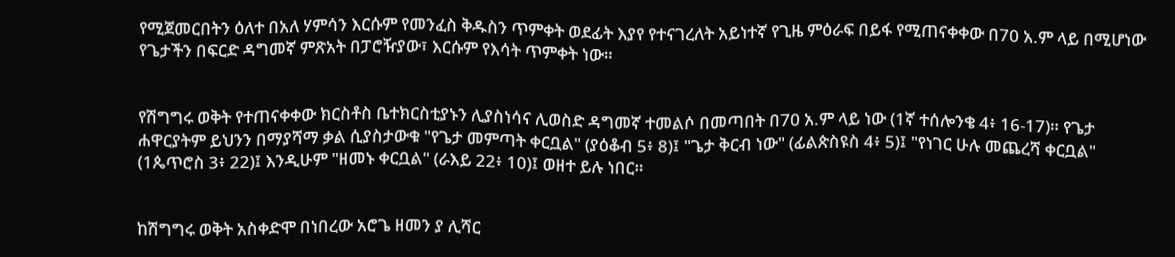የሚጀመርበትን ዕለተ በአለ ሃምሳን እርሱም የመንፈስ ቅዱስን ጥምቀት ወደፊት እያየ የተናገረለት አይነተኛ የጊዜ ምዕራፍ በይፋ የሚጠናቀቀው በ70 አ.ም ላይ በሚሆነው የጌታችን በፍርድ ዳግመኛ ምጽአት በፓሮዥያው፣ እርሱም የእሳት ጥምቀት ነው።


የሽግግሩ ወቅት የተጠናቀቀው ክርስቶስ ቤተክርስቲያኑን ሊያስነሳና ሊወስድ ዳግመኛ ተመልሶ በመጣበት በ70 አ.ም ላይ ነው (1ኛ ተሰሎንቄ 4፥ 16-17)። የጌታ ሐዋርያትም ይህንን በማያሻማ ቃል ሲያስታውቁ "የጌታ መምጣት ቀርቧል" (ያዕቆብ 5፥ 8)፤ "ጌታ ቅርብ ነው" (ፊልጵስዩስ 4፥ 5)፤ "የነገር ሁሉ መጨረሻ ቀርቧል" (1ጴጥሮስ 3፥ 22)፤ እንዲሁም "ዘመኑ ቀርቧል" (ራእይ 22፥ 10)፤ ወዘተ ይሉ ነበር።


ከሽግግሩ ወቅት አስቀድሞ በነበረው አሮጌ ዘመን ያ ሊሻር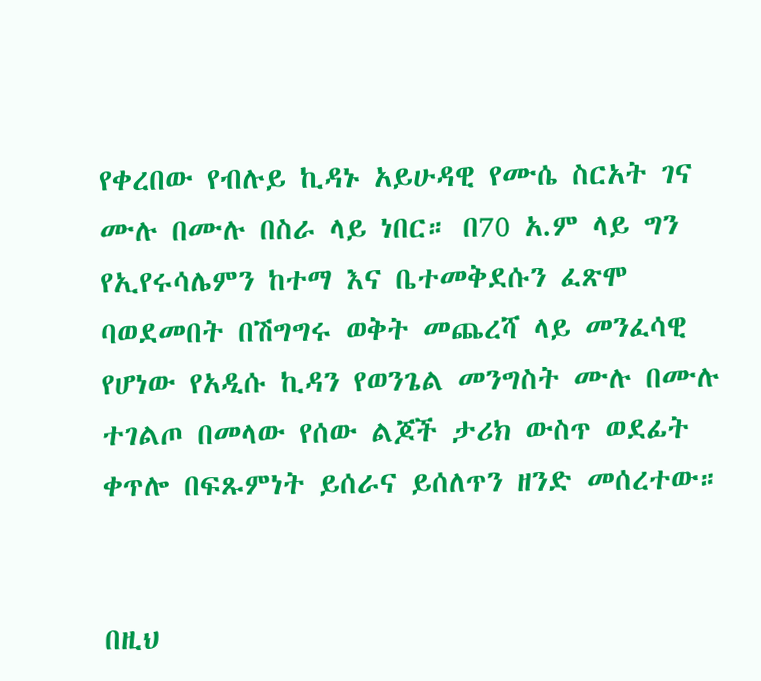የቀረበው የብሉይ ኪዳኑ አይሁዳዊ የሙሴ ስርአት ገና ሙሉ በሙሉ በስራ ላይ ነበር። በ70 አ.ም ላይ ግን የኢየሩሳሌምን ከተማ እና ቤተመቅደሱን ፈጽሞ ባወደመበት በሽግግሩ ወቅት መጨረሻ ላይ መንፈሳዊ የሆነው የአዲሱ ኪዳን የወንጌል መንግስት ሙሉ በሙሉ ተገልጦ በመላው የሰው ልጆች ታሪክ ውስጥ ወደፊት ቀጥሎ በፍጹምነት ይሰራና ይሰለጥን ዘንድ መሰረተው።


በዚህ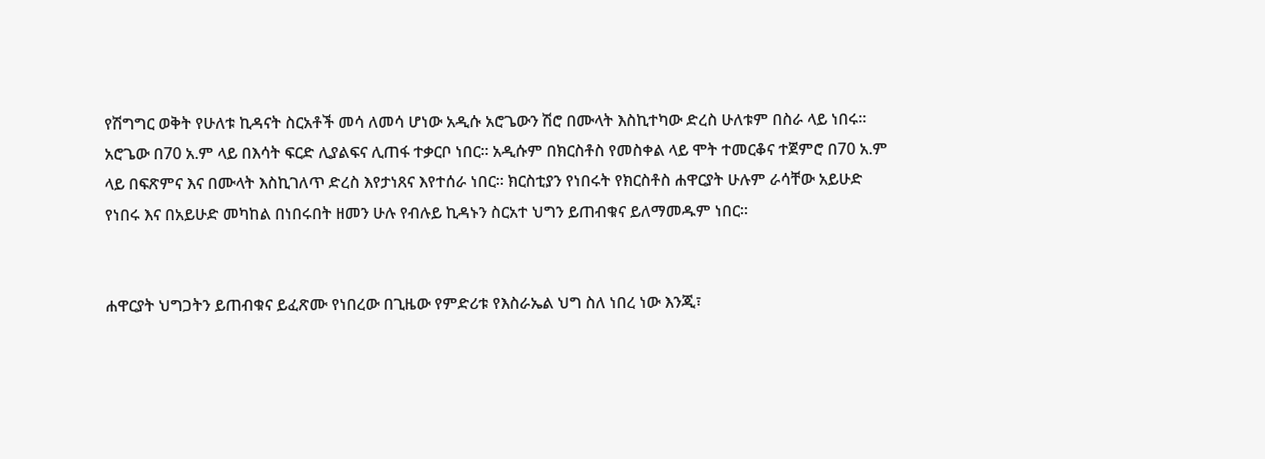የሽግግር ወቅት የሁለቱ ኪዳናት ስርአቶች መሳ ለመሳ ሆነው አዲሱ አሮጌውን ሽሮ በሙላት እስኪተካው ድረስ ሁለቱም በስራ ላይ ነበሩ። አሮጌው በ70 አ.ም ላይ በእሳት ፍርድ ሊያልፍና ሊጠፋ ተቃርቦ ነበር። አዲሱም በክርስቶስ የመስቀል ላይ ሞት ተመርቆና ተጀምሮ በ70 አ.ም ላይ በፍጽምና እና በሙላት እስኪገለጥ ድረስ እየታነጸና እየተሰራ ነበር። ክርስቲያን የነበሩት የክርስቶስ ሐዋርያት ሁሉም ራሳቸው አይሁድ የነበሩ እና በአይሁድ መካከል በነበሩበት ዘመን ሁሉ የብሉይ ኪዳኑን ስርአተ ህግን ይጠብቁና ይለማመዱም ነበር።


ሐዋርያት ህግጋትን ይጠብቁና ይፈጽሙ የነበረው በጊዜው የምድሪቱ የእስራኤል ህግ ስለ ነበረ ነው እንጂ፣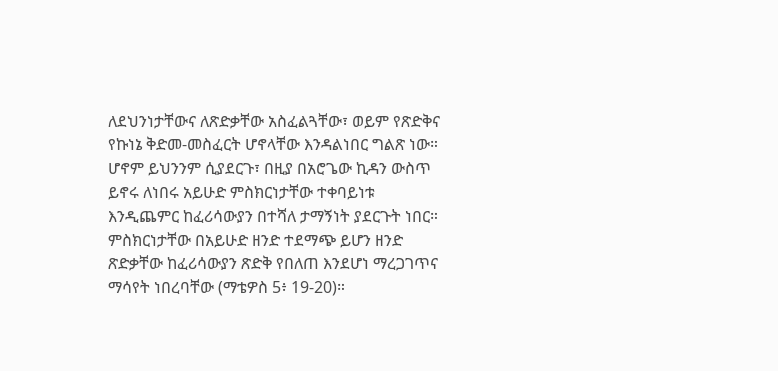ለደህንነታቸውና ለጽድቃቸው አስፈልጓቸው፣ ወይም የጽድቅና የኩነኔ ቅድመ-መስፈርት ሆኖላቸው እንዳልነበር ግልጽ ነው። ሆኖም ይህንንም ሲያደርጉ፣ በዚያ በአሮጌው ኪዳን ውስጥ ይኖሩ ለነበሩ አይሁድ ምስክርነታቸው ተቀባይነቱ እንዲጨምር ከፈሪሳውያን በተሻለ ታማኝነት ያደርጉት ነበር። ምስክርነታቸው በአይሁድ ዘንድ ተደማጭ ይሆን ዘንድ ጽድቃቸው ከፈሪሳውያን ጽድቅ የበለጠ እንደሆነ ማረጋገጥና ማሳየት ነበረባቸው (ማቴዎስ 5፥ 19-20)።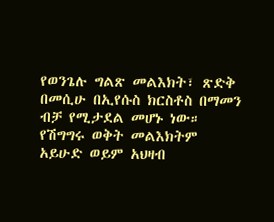የወንጌሉ ግልጽ መልእክት፣ ጽድቅ በመሲሁ በኢየሱስ ክርስቶስ በማመን ብቻ የሚታደል መሆኑ ነው። የሽግግሩ ወቅት መልእክትም አይሁድ ወይም አህዛብ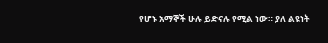የሆኑ አማኞች ሁሉ ይድናሉ የሚል ነው። ያለ ልዩነት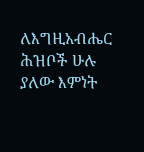ለእግዚአብሔር ሕዝቦች ሁሉ ያለው እምነት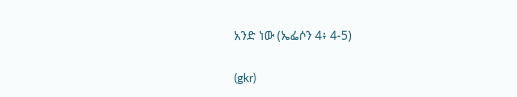አንድ ነው (ኤፌሶን 4፥ 4-5)

(gkr)